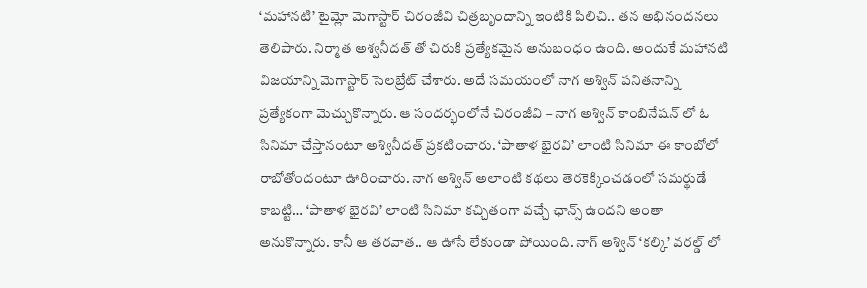‘మహానటి’ టైమ్లో మెగాస్టార్ చిరంజీవి చిత్రబృందాన్ని ఇంటికి పిలిచి.. తన అభినందనలు తెలిపారు. నిర్మాత అశ్వనీదత్ తో చిరుకి ప్రత్యేకమైన అనుబంధం ఉంది. అందుకే మహానటి విజయాన్ని మెగాస్టార్ సెలబ్రేట్ చేశారు. అదే సమయంలో నాగ అశ్విన్ పనితనాన్ని ప్రత్యేకంగా మెచ్చుకొన్నారు. ఆ సందర్భంలోనే చిరంజీవి – నాగ అశ్విన్ కాంబినేషన్ లో ఓ సినిమా చేస్తానంటూ అశ్వినీదత్ ప్రకటించారు. ‘పాతాళ భైరవి’ లాంటి సినిమా ఈ కాంబోలో రాబోతోందంటూ ఊరించారు. నాగ అశ్విన్ అలాంటి కథలు తెరకెక్కించడంలో సమర్థుడే కాబట్టి… ‘పాతాళ భైరవి’ లాంటి సినిమా కచ్చితంగా వచ్చే ఛాన్స్ ఉందని అంతా అనుకొన్నారు. కానీ ఆ తరవాత.. ఆ ఊసే లేకుండా పోయింది. నాగ్ అశ్విన్ ‘కల్కి’ వరల్డ్ లో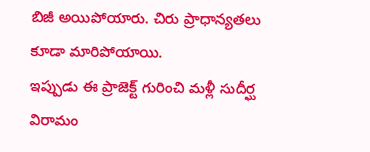బిజీ అయిపోయారు. చిరు ప్రాధాన్యతలు కూడా మారిపోయాయి.
ఇప్పుడు ఈ ప్రాజెక్ట్ గురించి మళ్లీ సుదీర్ఘ విరామం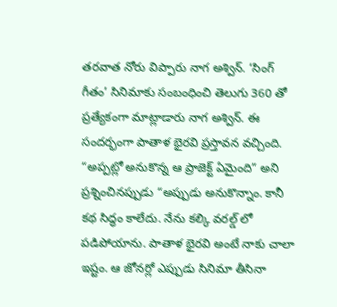తరవాత నోరు విప్పారు నాగ అశ్విన్. ‘సింగ్ గీతం’ సినిమాకు సంబంధించి తెలుగు 360 తో ప్రత్యేకంగా మాట్లాడారు నాగ అశ్విన్. ఈ సందర్భంగా పాతాళ భైరవి ప్రస్తావన వచ్చింది. “అప్పట్లో అనుకొన్న ఆ ప్రాజెక్ట్ ఏమైంది” అని ప్రశ్నించినప్పుడు “అప్పుడు అనుకొన్నాం. కానీ కథ సిద్ధం కాలేదు. నేను కల్కి వరల్డ్ లో పడిపోయాను. పాతాళ భైరవి అంటే నాకు చాలా ఇష్టం. ఆ జోనర్లో ఎప్పుడు సినిమా తీసినా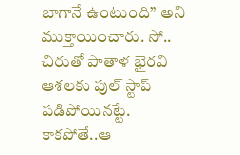బాగానే ఉంటుంది” అని ముక్తాయించారు. సో.. చిరుతో పాతాళ భైరవి ఆశలకు పుల్ స్టాప్ పడిపోయినట్టే. కాకపోతే..ఆ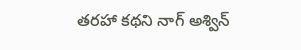తరహా కథని నాగ్ అశ్విన్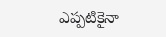ఎప్పటికైనా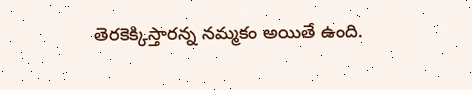తెరకెక్కిస్తారన్న నమ్మకం అయితే ఉంది.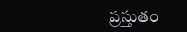ప్రస్తుతం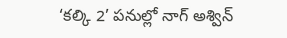‘కల్కి 2’ పనుల్లో నాగ్ అశ్విన్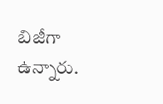బిజీగా ఉన్నారు.